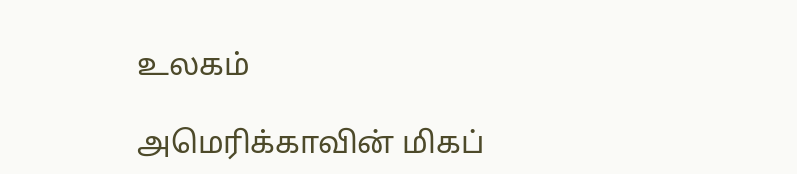உலகம்

அமெரிக்காவின் மிகப்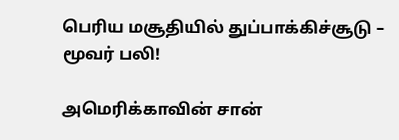பெரிய மசூதியில் துப்பாக்கிச்சூடு – மூவர் பலி!

அமெரிக்காவின் சான்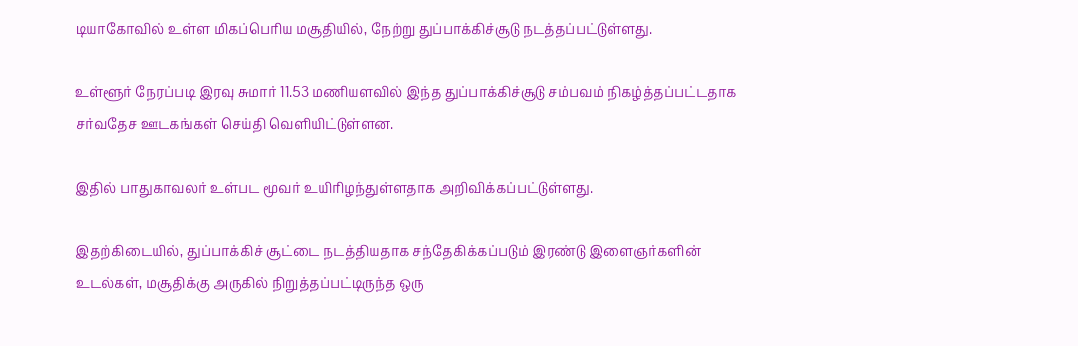டியாகோவில் உள்ள மிகப்பெரிய மசூதியில், நேற்று துப்பாக்கிச்சூடு நடத்தப்பட்டுள்ளது.

உள்ளூர் நேரப்படி இரவு சுமார் 11.53 மணியளவில் இந்த துப்பாக்கிச்சூடு சம்பவம் நிகழ்த்தப்பட்டதாக சர்வதேச ஊடகங்கள் செய்தி வெளியிட்டுள்ளன.

இதில் பாதுகாவலர் உள்பட மூவர் உயிரிழந்துள்ளதாக அறிவிக்கப்பட்டுள்ளது.

இதற்கிடையில், துப்பாக்கிச் சூட்டை நடத்தியதாக சந்தேகிக்கப்படும் இரண்டு இளைஞர்களின் உடல்கள், மசூதிக்கு அருகில் நிறுத்தப்பட்டிருந்த ஒரு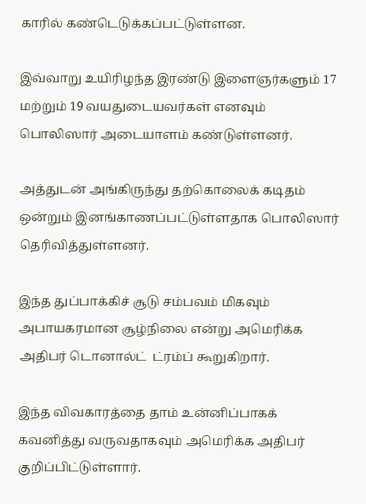காரில் கண்டெடுக்கப்பட்டுள்ளன.

இவ்வாறு உயிரிழந்த இரண்டு இளைஞர்களும் 17 மற்றும் 19 வயதுடையவர்கள் எனவும் பொலிஸார் அடையாளம் கண்டுள்ளனர்.

அத்துடன் அங்கிருந்து தற்கொலைக் கடிதம் ஒன்றும் இனங்காணப்பட்டுள்ளதாக பொலிஸார் தெரிவித்துள்ளனர்.

இந்த துப்பாக்கிச் சூடு சம்பவம் மிகவும் அபாயகரமான சூழ்நிலை என்று அமெரிக்க அதிபர் டொனால்ட்  ட்ரம்ப் கூறுகிறார்.

இந்த விவகாரத்தை தாம் உன்னிப்பாகக் கவனித்து வருவதாகவும் அமெரிக்க அதிபர் குறிப்பிட்டுள்ளார்.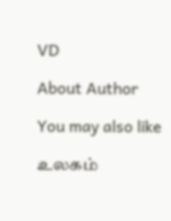VD

About Author

You may also like

உலகம்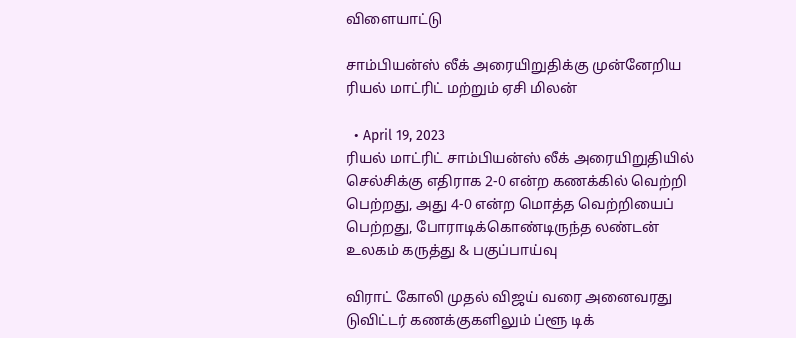விளையாட்டு

சாம்பியன்ஸ் லீக் அரையிறுதிக்கு முன்னேறிய ரியல் மாட்ரிட் மற்றும் ஏசி மிலன்

  • April 19, 2023
ரியல் மாட்ரிட் சாம்பியன்ஸ் லீக் அரையிறுதியில் செல்சிக்கு எதிராக 2-0 என்ற கணக்கில் வெற்றி பெற்றது, அது 4-0 என்ற மொத்த வெற்றியைப் பெற்றது, போராடிக்கொண்டிருந்த லண்டன்
உலகம் கருத்து & பகுப்பாய்வு

விராட் கோலி முதல் விஜய் வரை அனைவரது டுவிட்டர் கணக்குகளிலும் ப்ளூ டிக்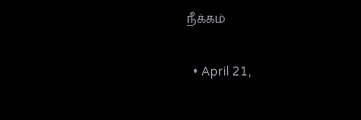நீக்கம்

  • April 21,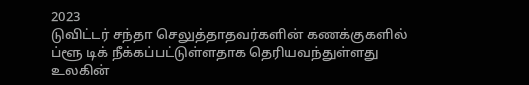2023
டுவிட்டர் சந்தா செலுத்தாதவர்களின் கணக்குகளில் ப்ளூ டிக் நீக்கப்பட்டுள்ளதாக தெரியவந்துள்ளது உலகின்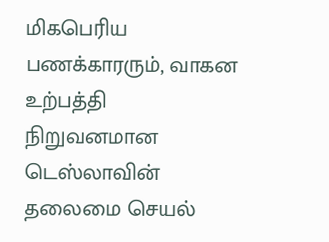மிகபெரிய பணக்காரரும், வாகன உற்பத்தி நிறுவனமான டெஸ்லாவின் தலைமை செயல்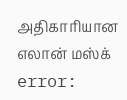அதிகாரியான எலான் மஸ்க்
error: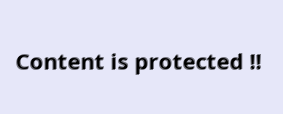Content is protected !!